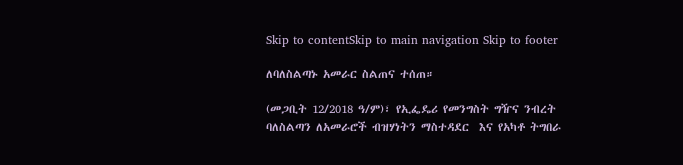Skip to contentSkip to main navigation Skip to footer

ለባለስልጣኑ አመራር ስልጠና ተሰጠ።

(መጋቢት 12/2018 ዓ/ም)፣ የኢፌዴሪ የመንግስት ግዥና ንብረት ባለስልጣን ለአመራሮች ብዝሃነትን ማስተዳደር  እና የአካቶ ትግበራ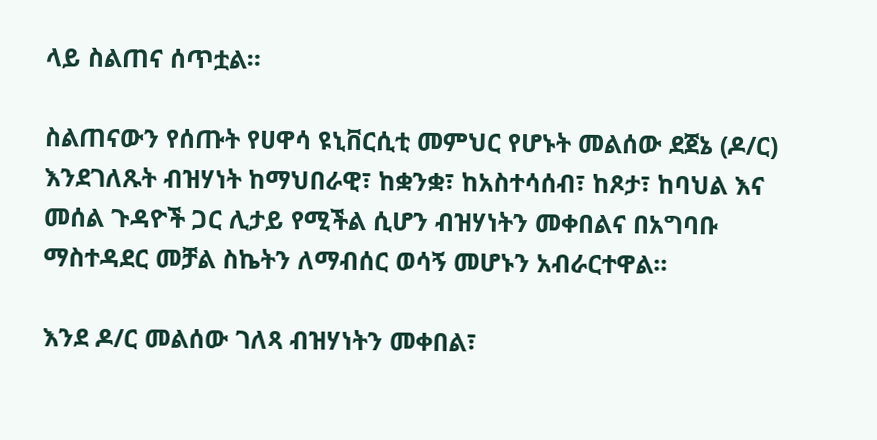ላይ ስልጠና ሰጥቷል።

ስልጠናውን የሰጡት የሀዋሳ ዩኒቨርሲቲ መምህር የሆኑት መልሰው ደጀኔ (ዶ/ር) እንደገለጹት ብዝሃነት ከማህበራዊ፣ ከቋንቋ፣ ከአስተሳሰብ፣ ከጾታ፣ ከባህል እና መሰል ጉዳዮች ጋር ሊታይ የሚችል ሲሆን ብዝሃነትን መቀበልና በአግባቡ ማስተዳደር መቻል ስኬትን ለማብሰር ወሳኝ መሆኑን አብራርተዋል።

እንደ ዶ/ር መልሰው ገለጻ ብዝሃነትን መቀበል፣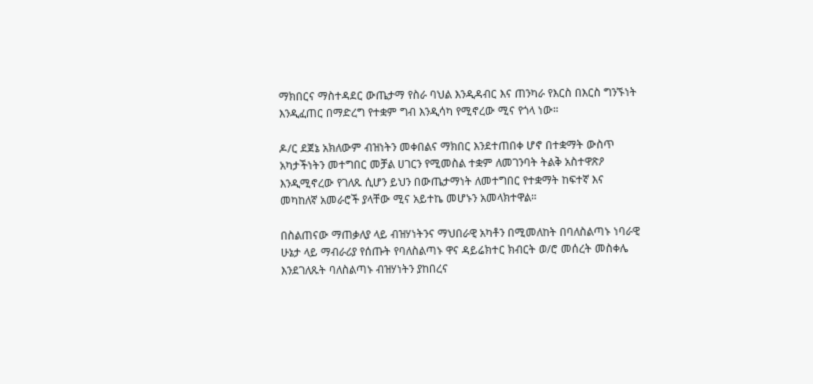ማክበርና ማስተዳደር ውጤታማ የስራ ባህል እንዲዳብር እና ጠንካራ የእርስ በእርስ ግንኙነት እንዲፈጠር በማድረግ የተቋም ግብ እንዲሳካ የሚኖረው ሚና የጎላ ነው።

ዶ/ር ደጀኔ አክለውም ብዝነትን መቀበልና ማክበር እንደተጠበቀ ሆኖ በተቋማት ውስጥ አካታችነትን መተግበር መቻል ሀገርን የሚመስል ተቋም ለመገንባት ትልቅ አስተዋጽዖ እንዲሚኖረው የገለጹ ሲሆን ይህን በውጤታማነት ለመተግበር የተቋማት ከፍተኛ እና መካከለኛ አመራሮች ያላቸው ሚና አይተኬ መሆኑን አመላክተዋል።

በስልጠናው ማጠቃለያ ላይ ብዝሃነትንና ማህበራዊ አካቶን በሚመለከት በባለስልጣኑ ነባራዊ ሁኔታ ላይ ማብራሪያ የሰጡት የባለስልጣኑ ዋና ዳይሬክተር ክብርት ወ/ሮ መሰረት መስቀሌ እንደገለጹት ባለስልጣኑ ብዝሃነትን ያከበረና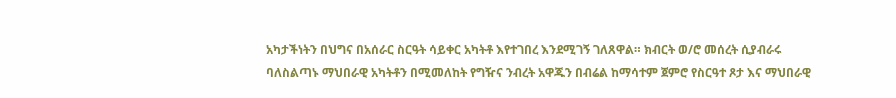አካታችነትን በህግና በአሰራር ስርዓት ሳይቀር አካትቶ እየተገበረ እንደሚገኝ ገለጸዋል። ክብርት ወ/ሮ መሰረት ሲያብራሩ ባለስልጣኑ ማህበራዊ አካትቶን በሚመለከት የግዥና ንብረት አዋጁን በብሬል ከማሳተም ጀምሮ የስርዓተ ጾታ እና ማህበራዊ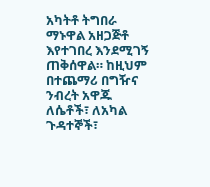አካትቶ ትግበራ ማኑዋል አዘጋጅቶ እየተገበረ እንደሚገኝ ጠቅሰዋል። ከዚህም በተጨማሪ በግዥና ንብረት አዋጁ ለሴቶች፣ ለአካል ጉዳተኞች፣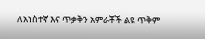ለአነስተኛ እና ጥቃቅን አምራቾች ልዩ ጥቅም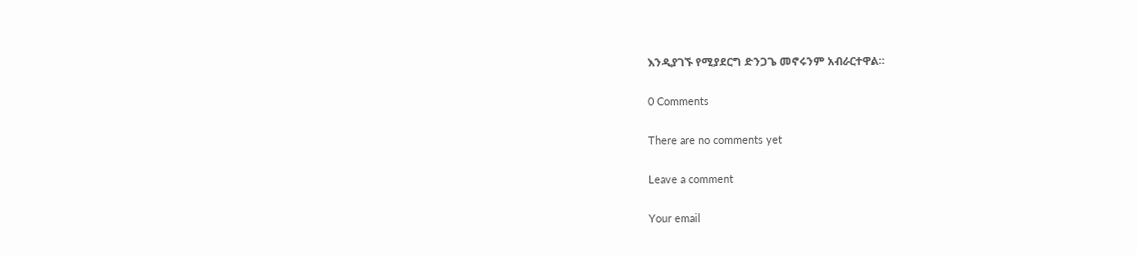እንዲያገኙ የሚያደርግ ድንጋጌ መኖሩንም አብራርተዋል።

0 Comments

There are no comments yet

Leave a comment

Your email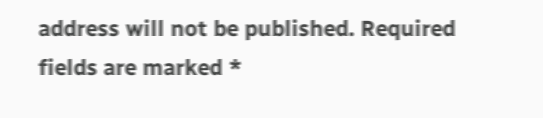address will not be published. Required fields are marked *